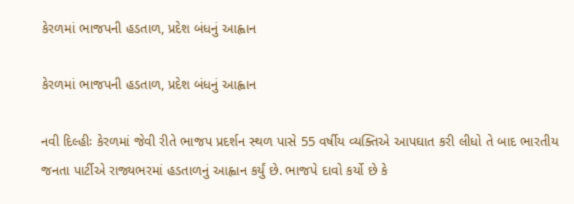કેરળમાં ભાજપની હડતાળ, પ્રદેશ બંધનું આહ્વાન

કેરળમાં ભાજપની હડતાળ, પ્રદેશ બંધનું આહ્વાન

નવી દિલ્હીઃ કેરળમાં જેવી રીતે ભાજપ પ્રદર્શન સ્થળ પાસે 55 વર્ષીય વ્યક્તિએ આપઘાત કરી લીધો તે બાદ ભારતીય જનતા પાર્ટીએ રાજ્યભરમાં હડતાળનું આહ્વાન કર્યું છે. ભાજપે દાવો કર્યો છે કે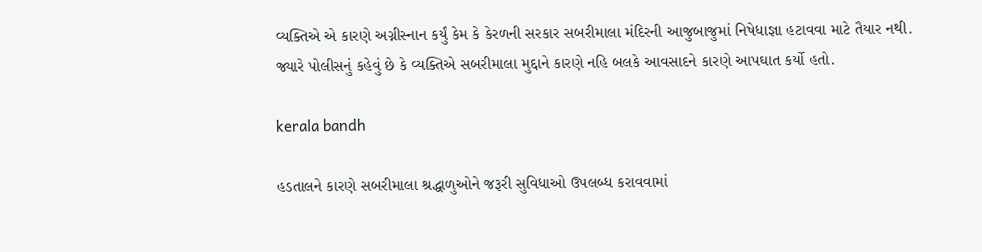વ્યક્તિએ એ કારણે અગ્નીસ્નાન કર્યું કેમ કે કેરળની સરકાર સબરીમાલા મંદિરની આજુબાજુમાં નિષેધાજ્ઞા હટાવવા માટે તૈયાર નથી. જ્યારે પોલીસનું કહેવું છે કે વ્યક્તિએ સબરીમાલા મુદ્દાને કારણે નહિ બલકે આવસાદને કારણે આપઘાત કર્યો હતો.

kerala bandh

હડતાલને કારણે સબરીમાલા શ્રદ્ધાળુઓને જરૂરી સુવિધાઓ ઉપલબ્ધ કરાવવામાં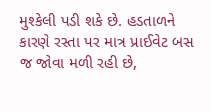મુશ્કેલી પડી શકે છે. હડતાળને કારણે રસ્તા પર માત્ર પ્રાઈવેટ બસ જ જોવા મળી રહી છે,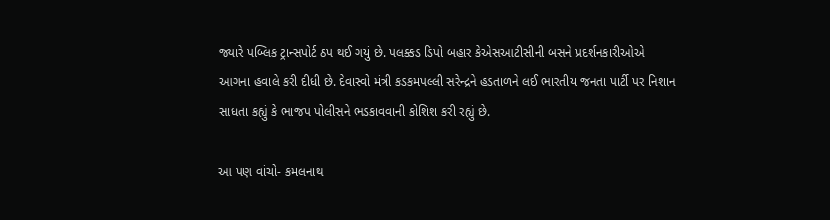જ્યારે પબ્લિક ટ્રાન્સપોર્ટ ઠપ થઈ ગયું છે. પલક્કડ ડિપો બહાર કેએસઆટીસીની બસને પ્રદર્શનકારીઓએ આગના હવાલે કરી દીધી છે. દેવાસ્વો મંત્રી કડકમપલ્લી સરેન્દ્રને હડતાળને લઈ ભારતીય જનતા પાર્ટી પર નિશાન સાધતા કહ્યું કે ભાજપ પોલીસને ભડકાવવાની કોશિશ કરી રહ્યું છે.

આ પણ વાંચો- કમલનાથ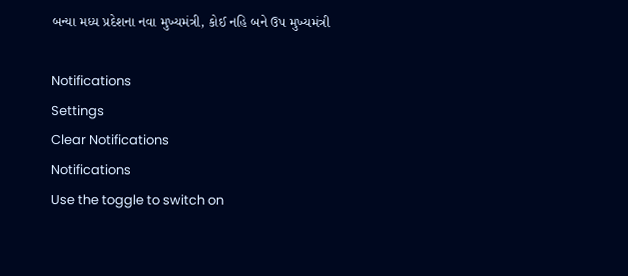બન્યા મધ્ય પ્રદેશના નવા મુખ્યમંત્રી, કોઈ નહિ બને ઉપ મુખ્યમંત્રી

Notifications
Settings
Clear Notifications
Notifications
Use the toggle to switch on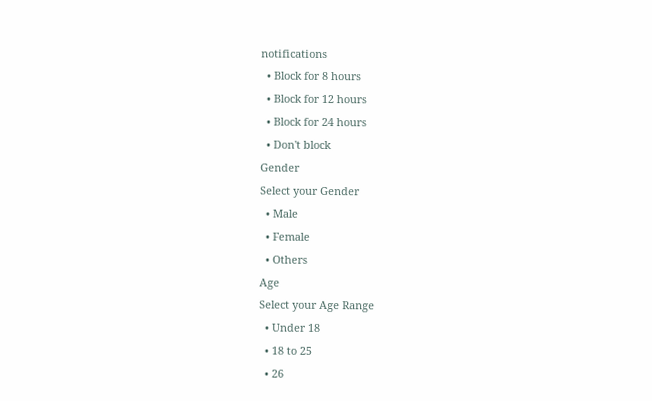notifications
  • Block for 8 hours
  • Block for 12 hours
  • Block for 24 hours
  • Don't block
Gender
Select your Gender
  • Male
  • Female
  • Others
Age
Select your Age Range
  • Under 18
  • 18 to 25
  • 26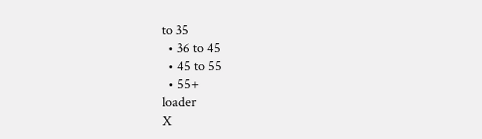to 35
  • 36 to 45
  • 45 to 55
  • 55+
loader
X